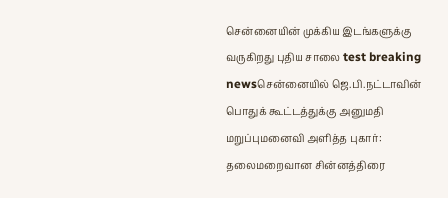சென்னையின் முக்கிய இடங்களுக்கு வருகிறது புதிய சாலை test breaking newsசென்னையில் ஜெ.பி.நட்டாவின் பொதுக் கூட்டத்துக்கு அனுமதி மறுப்புமனைவி அளித்த புகார்: தலைமறைவான சின்னத்திரை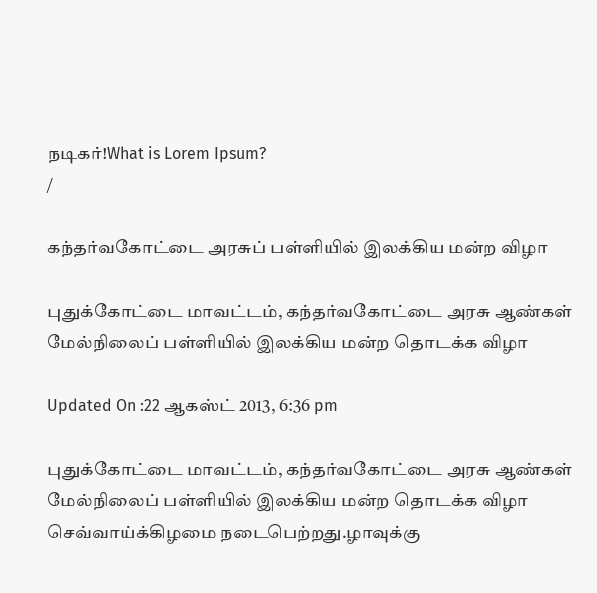நடிகர்!What is Lorem Ipsum?
/

கந்தர்வகோட்டை அரசுப் பள்ளியில் இலக்கிய மன்ற விழா

புதுக்கோட்டை மாவட்டம், கந்தர்வகோட்டை அரசு ஆண்கள் மேல்நிலைப் பள்ளியில் இலக்கிய மன்ற தொடக்க விழா

Updated On :22 ஆகஸ்ட் 2013, 6:36 pm

புதுக்கோட்டை மாவட்டம், கந்தர்வகோட்டை அரசு ஆண்கள் மேல்நிலைப் பள்ளியில் இலக்கிய மன்ற தொடக்க விழா செவ்வாய்க்கிழமை நடைபெற்றது.ழாவுக்கு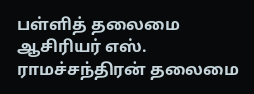பள்ளித் தலைமை ஆசிரியர் எஸ். ராமச்சந்திரன் தலைமை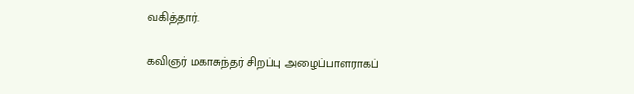வகித்தார்.

கவிஞர் மகாசுந்தர் சிறப்பு அழைப்பாளராகப்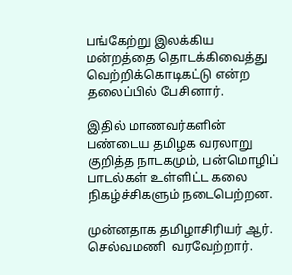பங்கேற்று இலக்கிய மன்றத்தை தொடக்கிவைத்து வெற்றிக்கொடிகட்டு என்ற தலைப்பில் பேசினார்.

இதில் மாணவர்களின் பண்டைய தமிழக வரலாறு குறித்த நாடகமும், பன்மொழிப் பாடல்கள் உள்ளிட்ட கலை நிகழ்ச்சிகளும் நடைபெற்றன.

முன்னதாக தமிழாசிரியர் ஆர். செல்வமணி  வரவேற்றார்.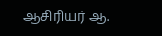ஆசிரியர் ஆ.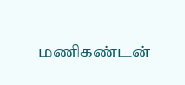மணிகண்டன்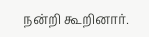நன்றி கூறினார்.